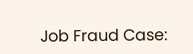Job Fraud Case: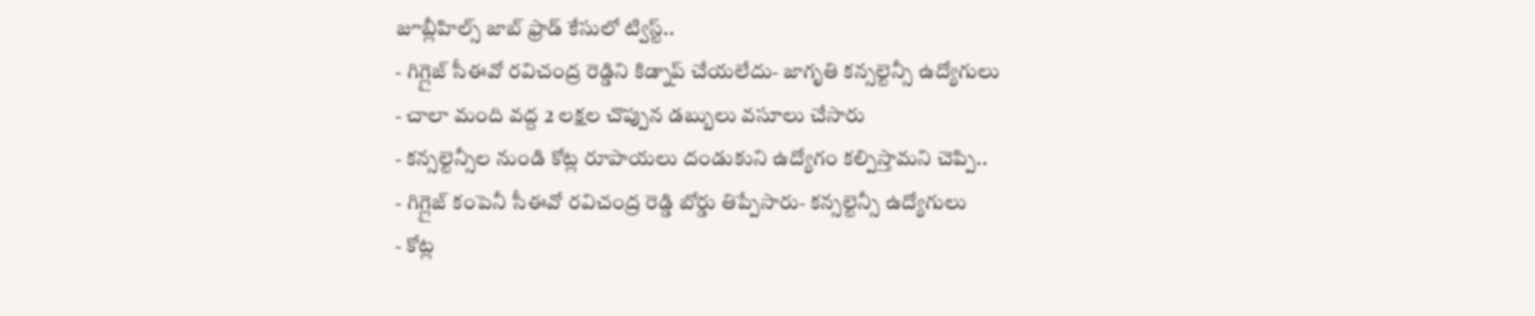జూబ్లీహిల్స్ జాబ్ ఫ్రాడ్ కేసులో ట్విస్ట్..
- గిగ్లైజ్ సీఈవో రవిచంద్ర రెడ్డిని కిడ్నాప్ చేయలేదు- జాగృతి కన్సల్టెన్సీ ఉద్యోగులు
- చాలా మంది వద్ద 2 లక్షల చొప్పున డబ్బులు వసూలు చేసారు
- కన్సల్టెన్సీల నుండి కోట్ల రూపాయలు దండుకుని ఉద్యోగం కల్పిస్తామని చెప్పి..
- గిగ్లైజ్ కంపెనీ సీఈవో రవిచంద్ర రెడ్డి బోర్డు తిప్పేసారు- కన్సల్టెన్సీ ఉద్యోగులు
- కోట్ల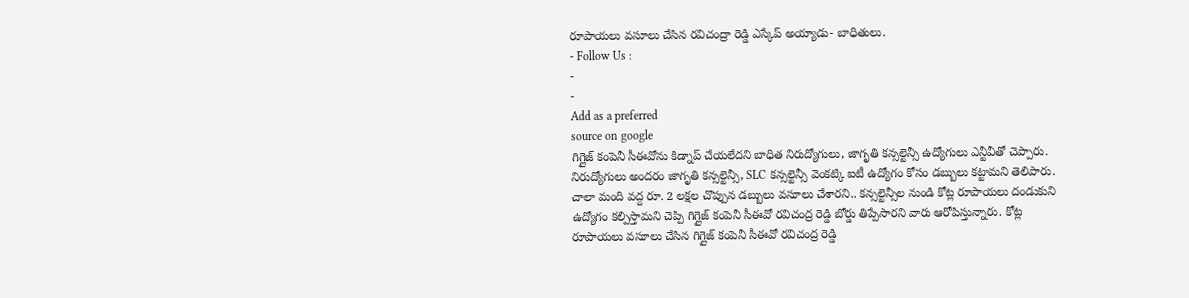రూపాయలు వసూలు చేసిన రవిచంద్రా రెడ్డి ఎస్కేప్ అయ్యాడు- బాధితులు.
- Follow Us :
-
-
Add as a preferred
source on google
గిగ్లైజ్ కంపెనీ సీఈవోను కిడ్నాప్ చేయలేదని బాధిత నిరుద్యోగులు, జాగృతి కన్సల్టెన్సీ ఉద్యోగులు ఎన్టీవీతో చెప్పారు. నిరుద్యోగులు అందరం జాగృతి కన్సల్టెన్సీ, SLC కన్సల్టెన్సీ వెంకట్కి ఐటీ ఉద్యోగం కోసం డబ్బులు కట్టామని తెలిపారు. చాలా మంది వద్ద రూ. 2 లక్షల చొప్పున డబ్బులు వసూలు చేశారని.. కన్సల్టెన్సీల నుండి కోట్ల రూపాయలు దండుకుని ఉద్యోగం కల్పిస్తామని చెప్పి గిగ్లైజ్ కంపెనీ సీఈవో రవిచంద్ర రెడ్డి బోర్డు తిప్పేసారని వారు ఆరోపిస్తున్నారు. కోట్ల రూపాయలు వసూలు చేసిన గిగ్లైజ్ కంపెనీ సీఈవో రవిచంద్ర రెడ్డి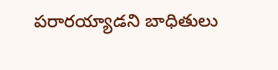పరారయ్యాడని బాధితులు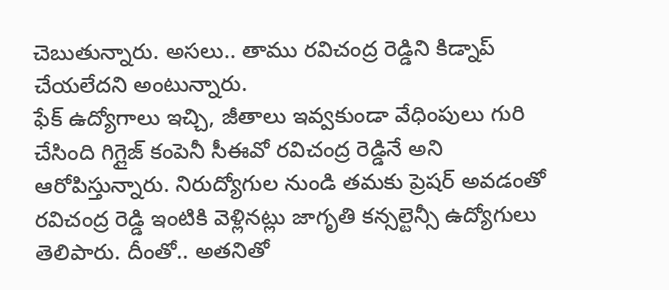చెబుతున్నారు. అసలు.. తాము రవిచంద్ర రెడ్డిని కిడ్నాప్ చేయలేదని అంటున్నారు.
ఫేక్ ఉద్యోగాలు ఇచ్చి, జీతాలు ఇవ్వకుండా వేధింపులు గురి చేసింది గిగ్లైజ్ కంపెనీ సీఈవో రవిచంద్ర రెడ్డినే అని ఆరోపిస్తున్నారు. నిరుద్యోగుల నుండి తమకు ప్రెషర్ అవడంతో రవిచంద్ర రెడ్డి ఇంటికి వెళ్లినట్లు జాగృతి కన్సల్టెన్సీ ఉద్యోగులు తెలిపారు. దీంతో.. అతనితో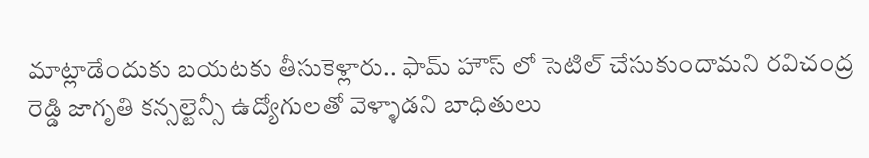మాట్లాడేందుకు బయటకు తీసుకెళ్లారు.. ఫామ్ హౌస్ లో సెటిల్ చేసుకుందామని రవిచంద్ర రెడ్డి జాగృతి కన్సల్టెన్సీ ఉద్యోగులతో వెళ్ళాడని బాధితులు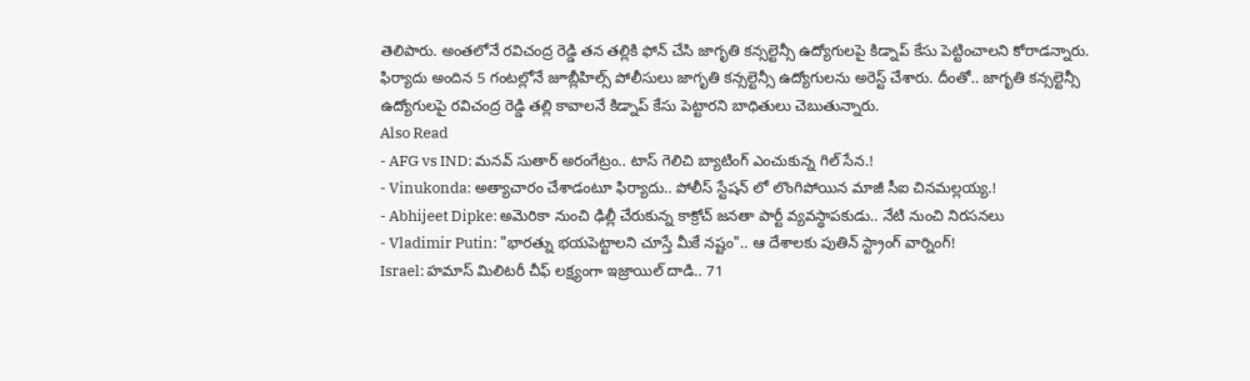తెలిపారు. అంతలోనే రవిచంద్ర రెడ్డి తన తల్లికి ఫోన్ చేసి జాగృతి కన్సల్టెన్సీ ఉద్యోగులపై కిడ్నాప్ కేసు పెట్టించాలని కోరాడన్నారు. ఫిర్యాదు అందిన 5 గంటల్లోనే జూబ్లీహిల్స్ పోలీసులు జాగృతి కన్సల్టెన్సీ ఉద్యోగులను అరెస్ట్ చేశారు. దీంతో.. జాగృతి కన్సల్టెన్సీ ఉద్యోగులపై రవిచంద్ర రెడ్డి తల్లి కావాలనే కిడ్నాప్ కేసు పెట్టారని బాధితులు చెబుతున్నారు.
Also Read
- AFG vs IND: మనవ్ సుతార్ అరంగేట్రం.. టాస్ గెలిచి బ్యాటింగ్ ఎంచుకున్న గిల్ సేన.!
- Vinukonda: అత్యాచారం చేశాడంటూ ఫిర్యాదు.. పోలీస్ స్టేషన్ లో లొంగిపోయిన మాజీ సీఐ చినమల్లయ్య.!
- Abhijeet Dipke: అమెరికా నుంచి ఢిల్లీ చేరుకున్న కాక్రోచ్ జనతా పార్టీ వ్యవస్థాపకుడు.. నేటి నుంచి నిరసనలు
- Vladimir Putin: "భారత్ను భయపెట్టాలని చూస్తే మీకే నష్టం".. ఆ దేశాలకు పుతిన్ స్ట్రాంగ్ వార్నింగ్!
Israel: హమాస్ మిలిటరీ చీఫ్ లక్ష్యంగా ఇజ్రాయిల్ దాడి.. 71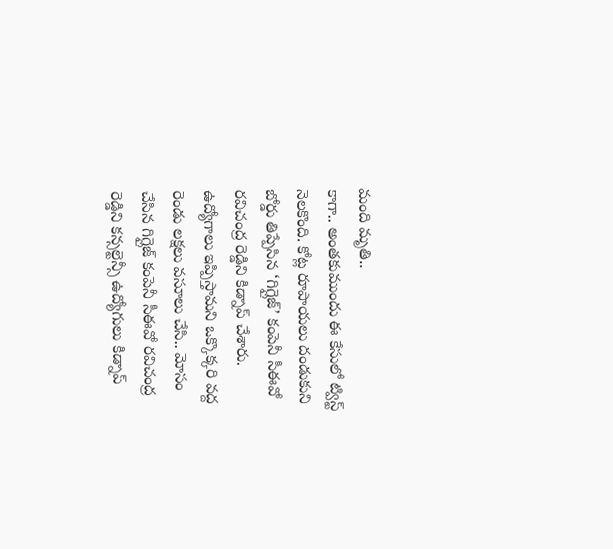మంది మృతి..
కాగా.. అంతకుముందు ఈ కేసులో ట్విస్ట్ నెలకొంది. కోట్ల రూపాయలు దండుకుని బోర్డు తిప్పేసిన ‘గిగ్లైజ్’ కంపెనీ సీఈవో రవిచంద్ర రెడ్డిని కిడ్నాప్ చేశారు. ఉద్యోగాలు ఇప్పిస్తామని ఒక్కొక్కరి వద్ద రెండు లక్షలు వసూలు చేసి.. మోసం చేసిన గిగ్లైజ్ కంపెనీ సీఈవో రవిచంద్ర రెడ్డిని కన్సల్టెన్సీ ఉద్యోగులు కిడ్నాప్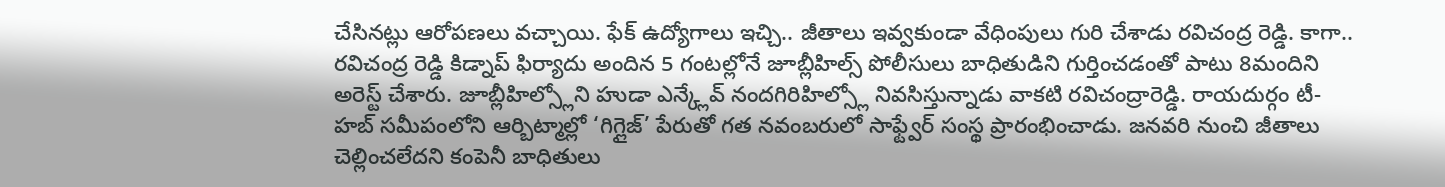చేసినట్లు ఆరోపణలు వచ్చాయి. ఫేక్ ఉద్యోగాలు ఇచ్చి.. జీతాలు ఇవ్వకుండా వేధింపులు గురి చేశాడు రవిచంద్ర రెడ్డి. కాగా.. రవిచంద్ర రెడ్డి కిడ్నాప్ ఫిర్యాదు అందిన 5 గంటల్లోనే జూబ్లీహిల్స్ పోలీసులు బాధితుడిని గుర్తించడంతో పాటు 8మందిని అరెస్ట్ చేశారు. జూబ్లీహిల్స్లోని హుడా ఎన్క్లేవ్ నందగిరిహిల్స్లో నివసిస్తున్నాడు వాకటి రవిచంద్రారెడ్డి. రాయదుర్గం టీ-హబ్ సమీపంలోని ఆర్బిట్మాల్లో ‘గిగ్లైజ్’ పేరుతో గత నవంబరులో సాఫ్ట్వేర్ సంస్థ ప్రారంభించాడు. జనవరి నుంచి జీతాలు చెల్లించలేదని కంపెనీ బాధితులు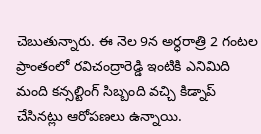చెబుతున్నారు. ఈ నెల 9న అర్ధరాత్రి 2 గంటల ప్రాంతంలో రవిచంద్రారెడ్డి ఇంటికి ఎనిమిది మంది కన్సల్టింగ్ సిబ్బంది వచ్చి కిడ్నాప్ చేసినట్లు ఆరోపణలు ఉన్నాయి.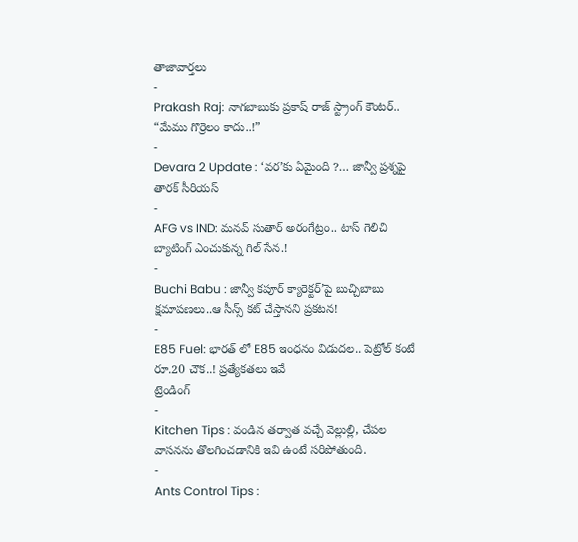తాజావార్తలు
-
Prakash Raj: నాగబాబుకు ప్రకాష్ రాజ్ స్ట్రాంగ్ కౌంటర్.. “మేము గొర్రెలం కాదు..!”
-
Devara 2 Update : ‘వర’కు ఏమైంది ?… జాన్వీ ప్రశ్నపై తారక్ సీరియస్
-
AFG vs IND: మనవ్ సుతార్ అరంగేట్రం.. టాస్ గెలిచి బ్యాటింగ్ ఎంచుకున్న గిల్ సేన.!
-
Buchi Babu : జాన్వీ కపూర్ క్యారెక్టర్’పై బుచ్చిబాబు క్షమాపణలు..ఆ సీన్స్ కట్ చేస్తానని ప్రకటన!
-
E85 Fuel: భారత్ లో E85 ఇంధనం విడుదల.. పెట్రోల్ కంటే రూ.20 చౌక..! ప్రత్యేకతలు ఇవే
ట్రెండింగ్
-
Kitchen Tips : వండిన తర్వాత వచ్చే వెల్లుల్లి, చేపల వాసనను తొలగించడానికి ఇవి ఉంటే సరిపోతుంది.
-
Ants Control Tips :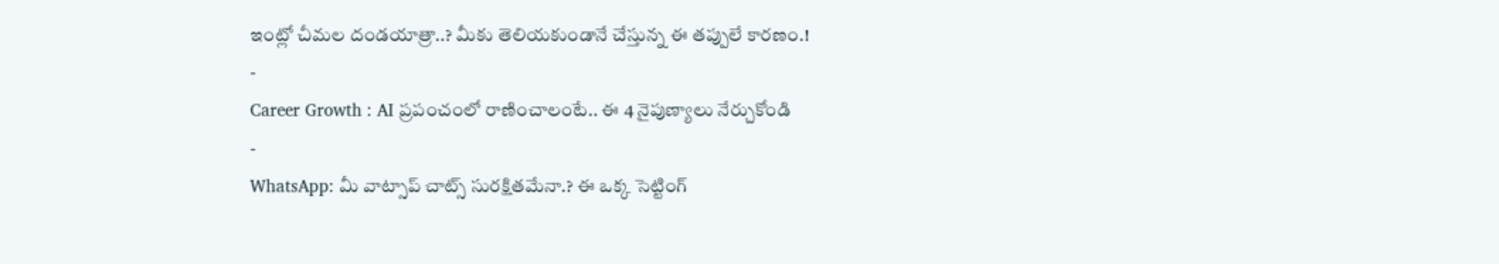ఇంట్లో చీమల దండయాత్రా..? మీకు తెలియకుండానే చేస్తున్న ఈ తప్పులే కారణం.!
-
Career Growth : AI ప్రపంచంలో రాణించాలంటే.. ఈ 4 నైపుణ్యాలు నేర్చుకోండి
-
WhatsApp: మీ వాట్సాప్ చాట్స్ సురక్షితమేనా.? ఈ ఒక్క సెట్టింగ్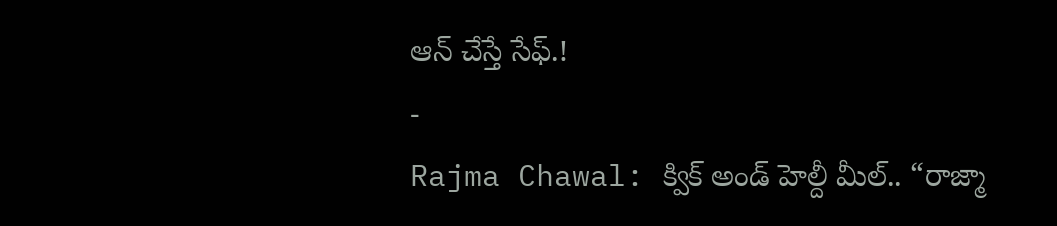ఆన్ చేస్తే సేఫ్.!
-
Rajma Chawal: క్విక్ అండ్ హెల్దీ మీల్.. “రాజ్మా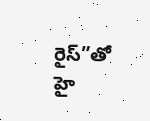రైస్”తో హై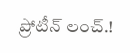ప్రోటీన్ లంచ్.!